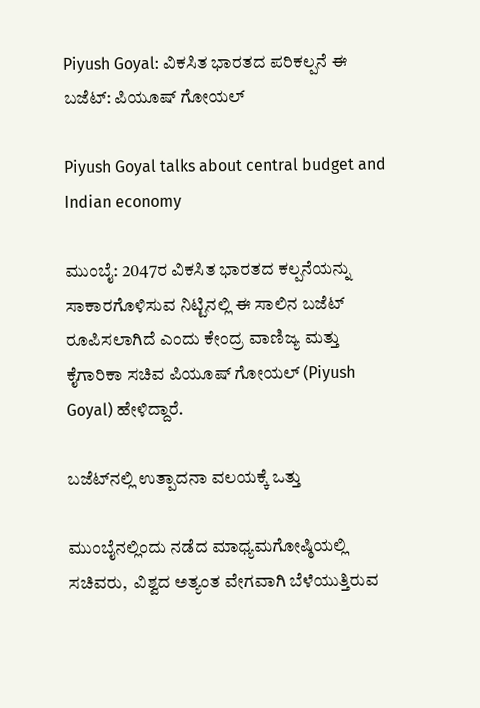Piyush Goyal: ವಿಕಸಿತ ಭಾರತದ ಪರಿಕಲ್ಪನೆ ಈ ಬಜೆಟ್‌: ಪಿಯೂಷ್‌ ಗೋಯಲ್

Piyush Goyal talks about central budget and Indian economy

ಮುಂಬೈ: 2047ರ ವಿಕಸಿತ ಭಾರತದ ಕಲ್ಪನೆಯನ್ನು ಸಾಕಾರಗೊಳಿಸುವ ನಿಟ್ಟಿನಲ್ಲಿ ಈ ಸಾಲಿನ ಬಜೆಟ್‌ ರೂಪಿಸಲಾಗಿದೆ ಎಂದು ಕೇಂದ್ರ ವಾಣಿಜ್ಯ ಮತ್ತು ಕೈಗಾರಿಕಾ ಸಚಿವ ಪಿಯೂಷ್ ಗೋಯಲ್ (Piyush Goyal) ಹೇಳಿದ್ದಾರೆ.

ಬಜೆಟ್‌ನಲ್ಲಿ ಉತ್ಪಾದನಾ ವಲಯಕ್ಕೆ ಒತ್ತು

ಮುಂಬೈನಲ್ಲಿಂದು ನಡೆದ ಮಾಧ್ಯಮಗೋಷ್ಠಿಯಲ್ಲಿ ಸಚಿವರು,  ವಿಶ್ವದ ಅತ್ಯಂತ ವೇಗವಾಗಿ ಬೆಳೆಯುತ್ತಿರುವ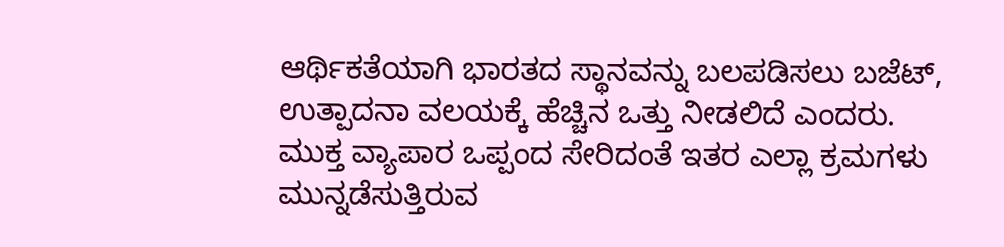ಆರ್ಥಿಕತೆಯಾಗಿ ಭಾರತದ ಸ್ಥಾನವನ್ನು ಬಲಪಡಿಸಲು ಬಜೆಟ್, ಉತ್ಪಾದನಾ ವಲಯಕ್ಕೆ ಹೆಚ್ಚಿನ ಒತ್ತು ನೀಡಲಿದೆ ಎಂದರು.  ಮುಕ್ತ ವ್ಯಾಪಾರ ಒಪ್ಪಂದ ಸೇರಿದಂತೆ ಇತರ ಎಲ್ಲಾ ಕ್ರಮಗಳು ಮುನ್ನಡೆಸುತ್ತಿರುವ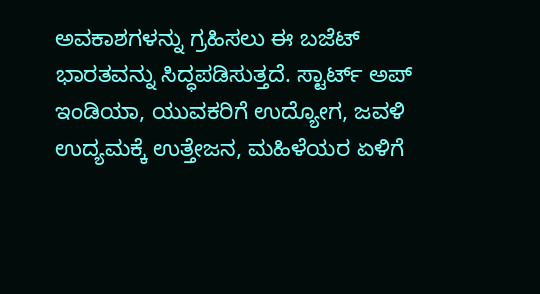ಅವಕಾಶಗಳನ್ನು ಗ್ರಹಿಸಲು ಈ ಬಜೆಟ್ ಭಾರತವನ್ನು ಸಿದ್ಧಪಡಿಸುತ್ತದೆ. ಸ್ಟಾರ್ಟ್ ಅಪ್‌ ಇಂಡಿಯಾ, ಯುವಕರಿಗೆ ಉದ್ಯೋಗ, ಜವಳಿ ಉದ್ಯಮಕ್ಕೆ ಉತ್ತೇಜನ, ಮಹಿಳೆಯರ ಏಳಿಗೆ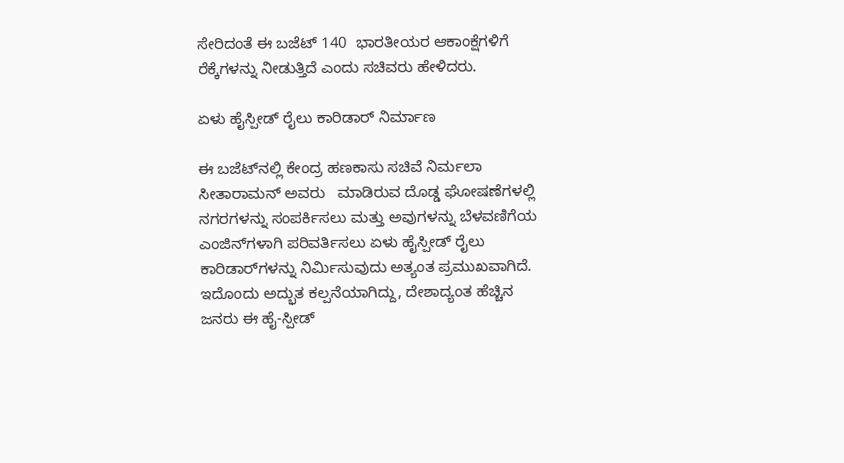ಸೇರಿದಂತೆ ಈ ಬಜೆಟ್‌ 140  ಭಾರತೀಯರ ಆಕಾಂಕ್ಷೆಗಳಿಗೆ ರೆಕ್ಕೆಗಳನ್ನು ನೀಡುತ್ತಿದೆ ಎಂದು ಸಚಿವರು ಹೇಳಿದರು.

ಏಳು ಹೈಸ್ಪೀಡ್ ರೈಲು ಕಾರಿಡಾರ್‌ ನಿರ್ಮಾಣ

ಈ ಬಜೆಟ್‌ನಲ್ಲಿ ಕೇಂದ್ರ ಹಣಕಾಸು ಸಚಿವೆ ನಿರ್ಮಲಾ ಸೀತಾರಾಮನ್ ಅವರು   ಮಾಡಿರುವ ದೊಡ್ಡ ಘೋಷಣೆಗಳಲ್ಲಿ ನಗರಗಳನ್ನು ಸಂಪರ್ಕಿಸಲು ಮತ್ತು ಅವುಗಳನ್ನು ಬೆಳವಣಿಗೆಯ ಎಂಜಿನ್‌ಗಳಾಗಿ ಪರಿವರ್ತಿಸಲು ಏಳು ಹೈಸ್ಪೀಡ್ ರೈಲು ಕಾರಿಡಾರ್‌ಗಳನ್ನು ನಿರ್ಮಿಸುವುದು ಅತ್ಯಂತ ಪ್ರಮುಖವಾಗಿದೆ. ಇದೊಂದು ಅದ್ಭುತ ಕಲ್ಪನೆಯಾಗಿದ್ದು, ದೇಶಾದ್ಯಂತ ಹೆಚ್ಚಿನ ಜನರು ಈ ಹೈ-ಸ್ಪೀಡ್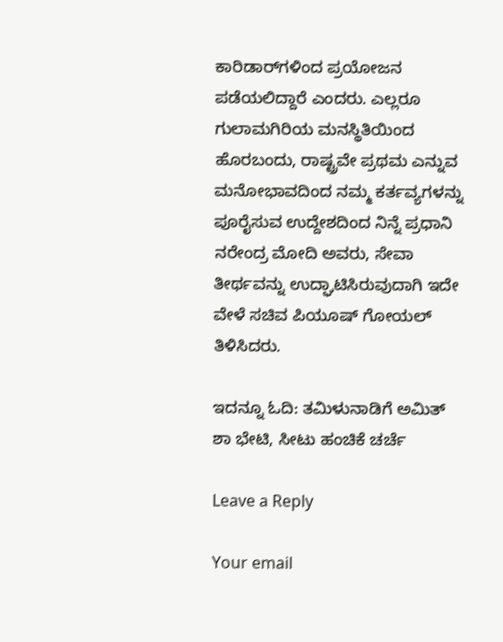ಕಾರಿಡಾರ್‌ಗಳಿಂದ ಪ್ರಯೋಜನ ಪಡೆಯಲಿದ್ದಾರೆ ಎಂದರು. ಎಲ್ಲರೂ ಗುಲಾಮಗಿರಿಯ ಮನಸ್ಥಿತಿಯಿಂದ  ಹೊರಬಂದು, ರಾಷ್ಟ್ರವೇ ಪ್ರಥಮ ಎನ್ನುವ ಮನೋಭಾವದಿಂದ ನಮ್ಮ ಕರ್ತವ್ಯಗಳನ್ನು ಪೂರೈಸುವ ಉದ್ದೇಶದಿಂದ ನಿನ್ನೆ ಪ್ರಧಾನಿ ನರೇಂದ್ರ ಮೋದಿ ಅವರು, ಸೇವಾ ತೀರ್ಥವನ್ನು ಉದ್ಘಾಟಿಸಿರುವುದಾಗಿ ಇದೇ ವೇಳೆ ಸಚಿವ ಪಿಯೂಷ್‌ ಗೋಯಲ್‌ ತಿಳಿಸಿದರು.

ಇದನ್ನೂ ಓದಿ: ತಮಿಳುನಾಡಿಗೆ ಅಮಿತ್‌ ಶಾ ಭೇಟಿ, ಸೀಟು ಹಂಚಿಕೆ ಚರ್ಚೆ

Leave a Reply

Your email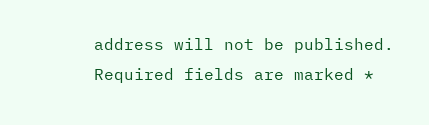address will not be published. Required fields are marked *